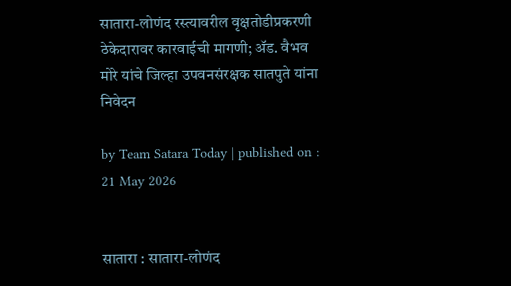सातारा-लोणंद रस्त्यावरील वृक्षतोडीप्रकरणी ठेकेदारावर कारवाईची मागणी; ॲड. वैभव मोरे यांचे जिल्हा उपवनसंरक्षक सातपुते यांना निवेदन

by Team Satara Today | published on : 21 May 2026


सातारा : सातारा-लोणंद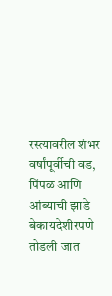रस्त्यावरील शंभर वर्षांपूर्वीची वड, पिंपळ आणि आंब्याची झाडे बेकायदेशीरपणे तोडली जात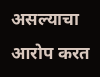असल्याचा आरोप करत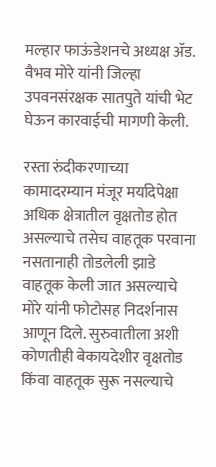मल्हार फाऊंडेशनचे अध्यक्ष ॲड. वैभव मोरे यांनी जिल्हा उपवनसंरक्षक सातपुते यांची भेट घेऊन कारवाईची मागणी केली.

रस्ता रुंदीकरणाच्या कामादरम्यान मंजूर मर्यादेपेक्षा अधिक क्षेत्रातील वृक्षतोड होत असल्याचे तसेच वाहतूक परवाना नसतानाही तोडलेली झाडे वाहतूक केली जात असल्याचे मोरे यांनी फोटोसह निदर्शनास आणून दिले. सुरुवातीला अशी कोणतीही बेकायदेशीर वृक्षतोड किंवा वाहतूक सुरू नसल्याचे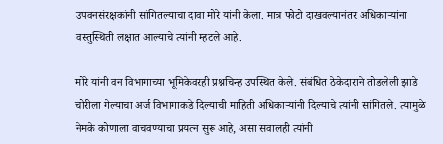उपवनसंरक्षकांनी सांगितल्याचा दावा मोरे यांनी केला. मात्र फोटो दाखवल्यानंतर अधिकाऱ्यांना वस्तुस्थिती लक्षात आल्याचे त्यांनी म्हटले आहे.

मोरे यांनी वन विभागाच्या भूमिकेवरही प्रश्नचिन्ह उपस्थित केले. संबंधित ठेकेदाराने तोडलेली झाडे चोरीला गेल्याचा अर्ज विभागाकडे दिल्याची माहिती अधिकाऱ्यांनी दिल्याचे त्यांनी सांगितले. त्यामुळे नेमके कोणाला वाचवण्याचा प्रयत्न सुरू आहे, असा सवालही त्यांनी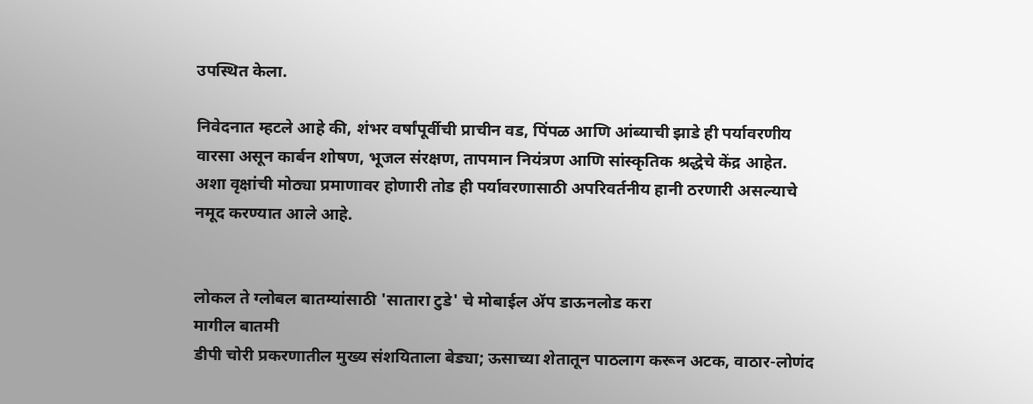उपस्थित केला.

निवेदनात म्हटले आहे की, शंभर वर्षांपूर्वीची प्राचीन वड, पिंपळ आणि आंब्याची झाडे ही पर्यावरणीय वारसा असून कार्बन शोषण, भूजल संरक्षण, तापमान नियंत्रण आणि सांस्कृतिक श्रद्धेचे केंद्र आहेत. अशा वृक्षांची मोठ्या प्रमाणावर होणारी तोड ही पर्यावरणासाठी अपरिवर्तनीय हानी ठरणारी असल्याचे नमूद करण्यात आले आहे.


लोकल ते ग्लोबल बातम्यांसाठी 'सातारा टुडे' चे मोबाईल ॲप डाऊनलोड करा
मागील बातमी
डीपी चोरी प्रकरणातील मुख्य संशयिताला बेड्या; ऊसाच्या शेतातून पाठलाग करून अटक, वाठार-लोणंद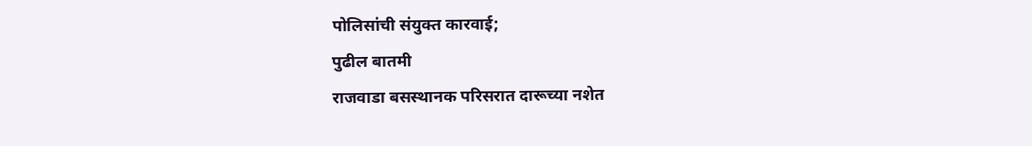पोलिसांची संयुक्त कारवाई;
पुढील बातमी
राजवाडा बसस्थानक परिसरात दारूच्या नशेत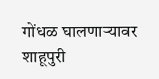गोंधळ घालणाऱ्यावर शाहूपुरी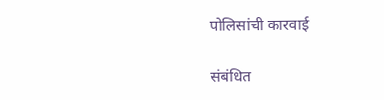पोलिसांची कारवाई

संबंधित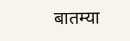बातम्या